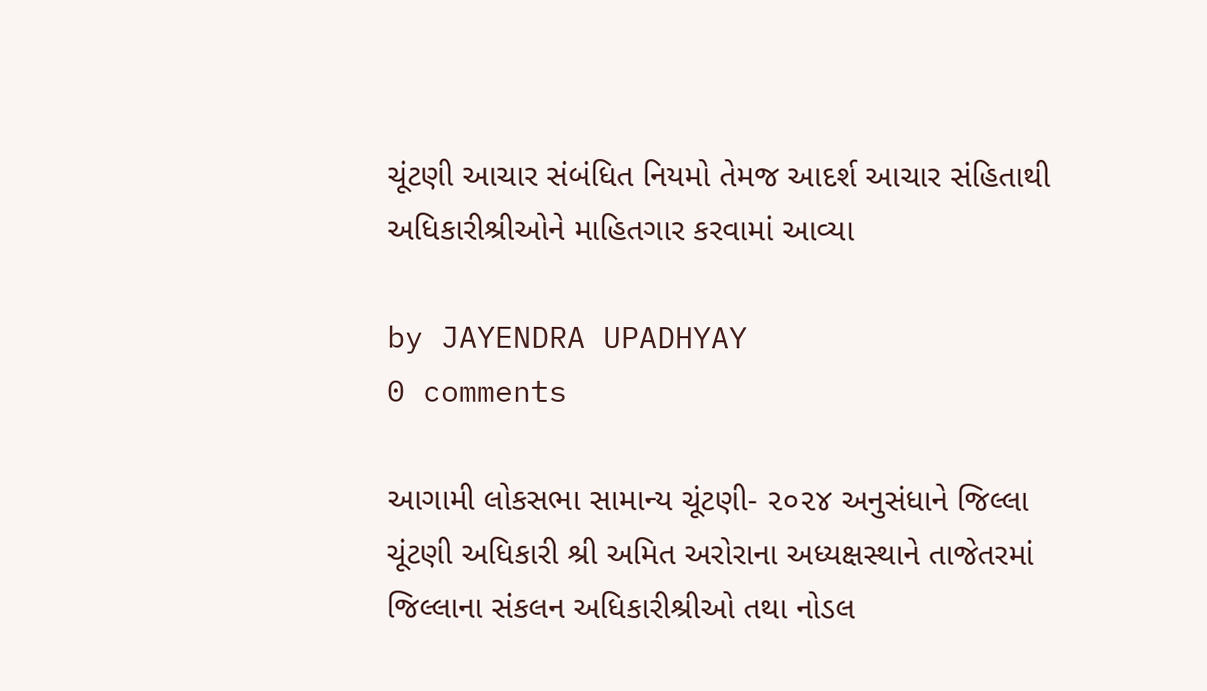ચૂંટણી આચાર સંબંધિત નિયમો તેમજ આદર્શ આચાર સંહિતાથી અધિકારીશ્રીઓને માહિતગાર કરવામાં આવ્યા

by JAYENDRA UPADHYAY
0 comments

આગામી લોકસભા સામાન્ય ચૂંટણી- ૨૦૨૪ અનુસંધાને જિલ્લા ચૂંટણી અધિકારી શ્રી અમિત અરોરાના અધ્યક્ષસ્થાને તાજેતરમાં જિલ્લાના સંકલન અધિકારીશ્રીઓ તથા નોડલ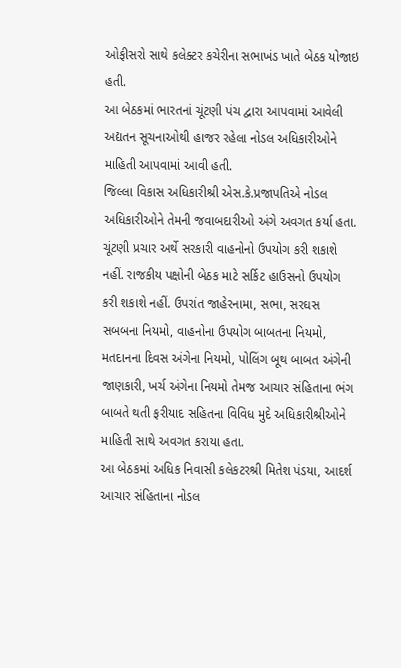ઓફીસરો સાથે કલેક્ટર કચેરીના સભાખંડ ખાતે બેઠક યોજાઇ હતી.
આ બેઠકમાં ભારતનાં ચૂંટણી પંચ દ્વારા આપવામાં આવેલી અદ્યતન સૂચનાઓથી હાજર રહેલા નોડલ અધિકારીઓને માહિતી આપવામાં આવી હતી.
જિલ્લા વિકાસ અધિકારીશ્રી એસ.કે.પ્રજાપતિએ નોડલ અધિકારીઓને તેમની જવાબદારીઓ અંગે અવગત કર્યા હતા. ચૂંટણી પ્રચાર અર્થે સરકારી વાહનોનો ઉપયોગ કરી શકાશે નહીં. રાજકીય પક્ષોની બેઠક માટે સર્કિટ હાઉસનો ઉપયોગ કરી શકાશે નહીં. ઉપરાંત જાહેરનામા, સભા, સરઘસ સબબના નિયમો, વાહનોના ઉપયોગ બાબતના નિયમો, મતદાનના દિવસ અંગેના નિયમો, પોલિંગ બૂથ બાબત અંગેની જાણકારી, ખર્ચ અંગેના નિયમો તેમજ આચાર સંહિતાના ભંગ બાબતે થતી ફરીયાદ સહિતના વિવિધ મુદે અધિકારીશ્રીઓને માહિતી સાથે અવગત કરાયા હતા.
આ બેઠકમાં અધિક નિવાસી કલેકટરશ્રી મિતેશ પંડયા, આદર્શ આચાર સંહિતાના નોડલ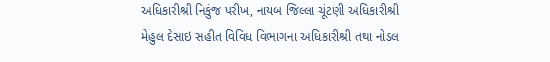અધિકારીશ્રી નિકુંજ પરીખ, નાયબ જિલ્લા ચૂંટણી અધિકારીશ્રી મેહુલ દેસાઇ સહીત વિવિધ વિભાગના અધિકારીશ્રી તથા નોડલ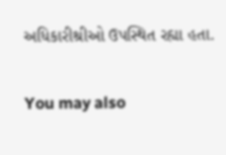અધિકારીશ્રીઓ ઉપસ્થિત રહ્યા હતા.

You may also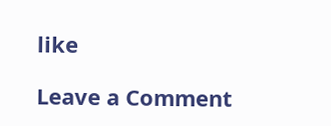like

Leave a Comment